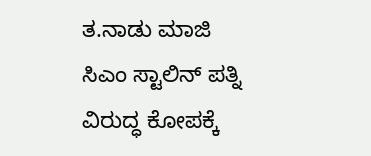ತ.ನಾಡು ಮಾಜಿ ಸಿಎಂ ಸ್ಟಾಲಿನ್‌ ಪತ್ನಿ ವಿರುದ್ಧ ಕೋಪಕ್ಕೆ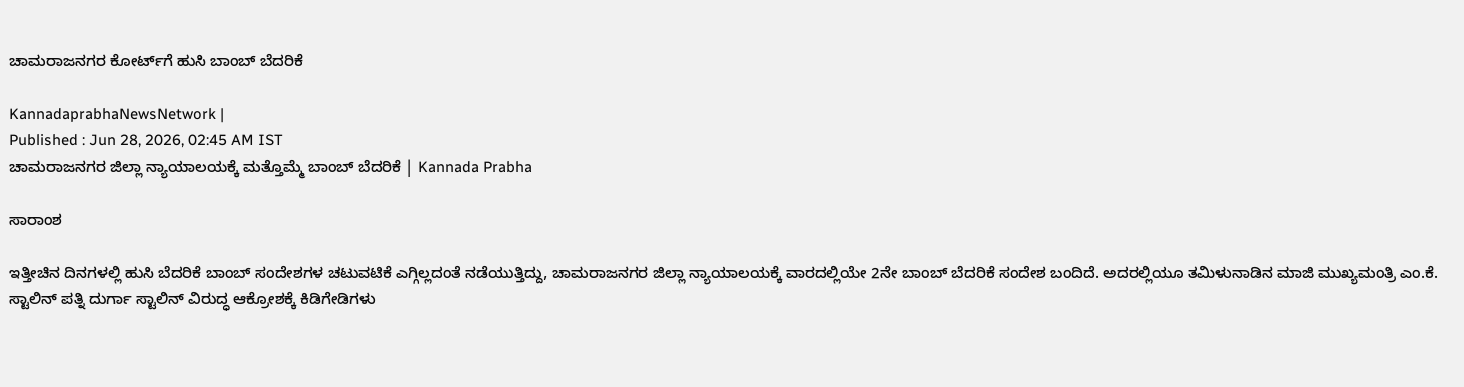ಚಾಮರಾಜನಗರ ಕೋರ್ಟ್‌ಗೆ ಹುಸಿ ಬಾಂಬ್‌ ಬೆದರಿಕೆ

KannadaprabhaNewsNetwork |
Published : Jun 28, 2026, 02:45 AM IST
ಚಾಮರಾಜನಗರ ಜಿಲ್ಲಾ ನ್ಯಾಯಾಲಯಕ್ಕೆ ಮತ್ತೊಮ್ಮೆ ಬಾಂಬ್ ಬೆದರಿಕೆ | Kannada Prabha

ಸಾರಾಂಶ

ಇತ್ತೀಚಿನ ದಿನಗಳಲ್ಲಿ ಹುಸಿ ಬೆದರಿಕೆ ಬಾಂಬ್‌ ಸಂದೇಶಗಳ ಚಟುವಟಿಕೆ ಎಗ್ಗಿಲ್ಲದಂತೆ ನಡೆಯುತ್ತಿದ್ದು, ಚಾಮರಾಜನಗರ ಜಿಲ್ಲಾ ನ್ಯಾಯಾಲಯಕ್ಕೆ ವಾರದಲ್ಲಿಯೇ 2ನೇ ಬಾಂಬ್‌ ಬೆದರಿಕೆ ಸಂದೇಶ ಬಂದಿದೆ. ಅದರಲ್ಲಿಯೂ ತಮಿಳುನಾಡಿನ ಮಾಜಿ ಮುಖ್ಯಮಂತ್ರಿ ಎಂ.ಕೆ. ಸ್ಟಾಲಿನ್‌ ಪತ್ನಿ ದುರ್ಗಾ ಸ್ಟಾಲಿನ್‌ ವಿರುದ್ಧ ಆಕ್ರೋಶಕ್ಕೆ ಕಿಡಿಗೇಡಿಗಳು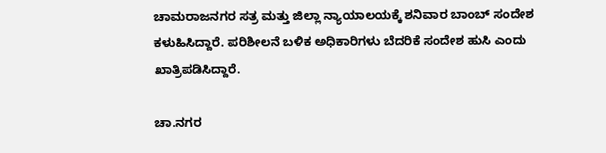ಚಾಮರಾಜನಗರ ಸತ್ರ ಮತ್ತು ಜಿಲ್ಲಾ ನ್ಯಾಯಾಲಯಕ್ಕೆ ಶನಿವಾರ ಬಾಂಬ್‌ ಸಂದೇಶ ಕಳುಹಿಸಿದ್ದಾರೆ. ಪರಿಶೀಲನೆ ಬಳಿಕ ಅಧಿಕಾರಿಗಳು ಬೆದರಿಕೆ ಸಂದೇಶ ಹುಸಿ ಎಂದು ಖಾತ್ರಿಪಡಿಸಿದ್ದಾರೆ.

ಚಾ.ನಗರ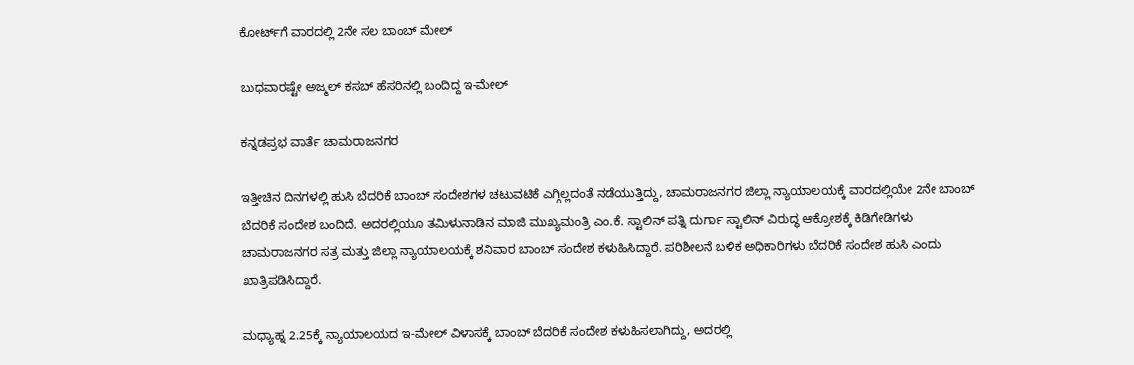ಕೋರ್ಟ್‌ಗೆ ವಾರದಲ್ಲಿ 2ನೇ ಸಲ ಬಾಂಬ್‌ ಮೇಲ್‌

ಬುಧವಾರಷ್ಟೇ ಅಜ್ಮಲ್‌ ಕಸಬ್‌ ಹೆಸರಿನಲ್ಲಿ ಬಂದಿದ್ದ ಇ-ಮೇಲ್‌

ಕನ್ನಡಪ್ರಭ ವಾರ್ತೆ ಚಾಮರಾಜನಗರ

ಇತ್ತೀಚಿನ ದಿನಗಳಲ್ಲಿ ಹುಸಿ ಬೆದರಿಕೆ ಬಾಂಬ್‌ ಸಂದೇಶಗಳ ಚಟುವಟಿಕೆ ಎಗ್ಗಿಲ್ಲದಂತೆ ನಡೆಯುತ್ತಿದ್ದು, ಚಾಮರಾಜನಗರ ಜಿಲ್ಲಾ ನ್ಯಾಯಾಲಯಕ್ಕೆ ವಾರದಲ್ಲಿಯೇ 2ನೇ ಬಾಂಬ್‌ ಬೆದರಿಕೆ ಸಂದೇಶ ಬಂದಿದೆ. ಅದರಲ್ಲಿಯೂ ತಮಿಳುನಾಡಿನ ಮಾಜಿ ಮುಖ್ಯಮಂತ್ರಿ ಎಂ.ಕೆ. ಸ್ಟಾಲಿನ್‌ ಪತ್ನಿ ದುರ್ಗಾ ಸ್ಟಾಲಿನ್‌ ವಿರುದ್ಧ ಆಕ್ರೋಶಕ್ಕೆ ಕಿಡಿಗೇಡಿಗಳು ಚಾಮರಾಜನಗರ ಸತ್ರ ಮತ್ತು ಜಿಲ್ಲಾ ನ್ಯಾಯಾಲಯಕ್ಕೆ ಶನಿವಾರ ಬಾಂಬ್‌ ಸಂದೇಶ ಕಳುಹಿಸಿದ್ದಾರೆ. ಪರಿಶೀಲನೆ ಬಳಿಕ ಅಧಿಕಾರಿಗಳು ಬೆದರಿಕೆ ಸಂದೇಶ ಹುಸಿ ಎಂದು ಖಾತ್ರಿಪಡಿಸಿದ್ದಾರೆ.

ಮಧ್ಯಾಹ್ನ 2.25ಕ್ಕೆ ನ್ಯಾಯಾಲಯದ ಇ-ಮೇಲ್‌ ವಿಳಾಸಕ್ಕೆ ಬಾಂಬ್‌ ಬೆದರಿಕೆ ಸಂದೇಶ ಕಳುಹಿಸಲಾಗಿದ್ದು, ಅದರಲ್ಲಿ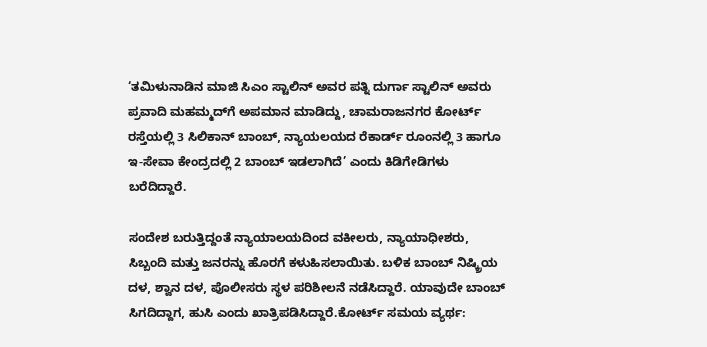‘ತಮಿಳುನಾಡಿನ ಮಾಜಿ ಸಿಎಂ ಸ್ಟಾಲಿನ್‌ ಅವರ ಪತ್ನಿ ದುರ್ಗಾ ಸ್ಟಾಲಿನ್‌ ಅವರು ಪ್ರವಾದಿ ಮಹಮ್ಮದ್‌ಗೆ ಅಪಮಾನ ಮಾಡಿದ್ದು, ಚಾಮರಾಜನಗರ ಕೋರ್ಟ್ ರಸ್ತೆಯಲ್ಲಿ 3 ಸಿಲಿಕಾನ್ ಬಾಂಬ್, ನ್ಯಾಯಲಯದ ರೆಕಾರ್ಡ್ ರೂಂನಲ್ಲಿ 3 ಹಾಗೂ ಇ-ಸೇವಾ ಕೇಂದ್ರದಲ್ಲಿ 2 ಬಾಂಬ್ ಇಡಲಾಗಿದೆ’ ಎಂದು ಕಿಡಿಗೇಡಿಗಳು ಬರೆದಿದ್ದಾರೆ.

ಸಂದೇಶ ಬರುತ್ತಿದ್ದಂತೆ ನ್ಯಾಯಾಲಯದಿಂದ ವಕೀಲರು, ನ್ಯಾಯಾಧೀಶರು, ಸಿಬ್ಬಂದಿ ಮತ್ತು ಜನರನ್ನು ಹೊರಗೆ ಕಳುಹಿಸಲಾಯಿತು. ಬಳಿಕ ಬಾಂಬ್‌ ನಿಷ್ಕ್ರಿಯ ದಳ, ಶ್ವಾನ ದಳ, ಪೊಲೀಸರು ಸ್ಥಳ ಪರಿಶೀಲನೆ ನಡೆಸಿದ್ದಾರೆ. ಯಾವುದೇ ಬಾಂಬ್‌ ಸಿಗದಿದ್ದಾಗ, ಹುಸಿ ಎಂದು ಖಾತ್ರಿಪಡಿಸಿದ್ದಾರೆ.ಕೋರ್ಟ್ ಸಮಯ ವ್ಯರ್ಥ: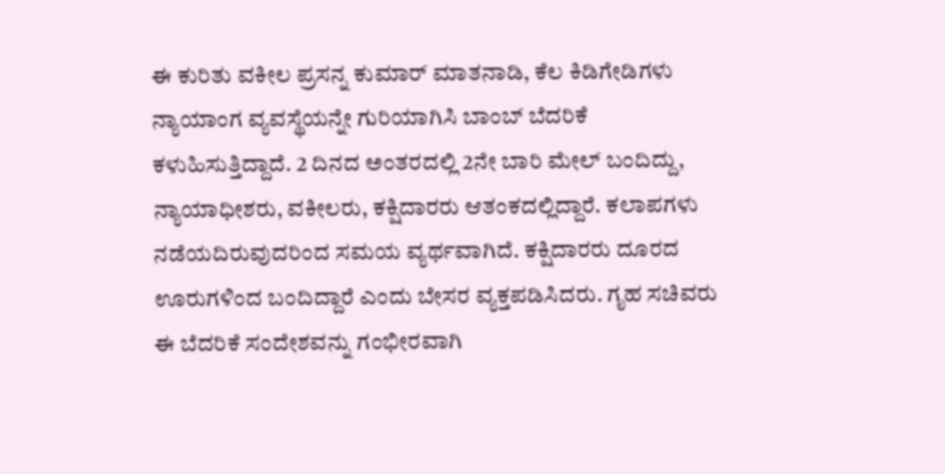ಈ ಕುರಿತು ವಕೀಲ ಪ್ರಸನ್ನ ಕುಮಾರ್‌ ಮಾತನಾಡಿ, ಕೆಲ ಕಿಡಿಗೇಡಿಗಳು ನ್ಯಾಯಾಂಗ ವ್ಯವಸ್ಥೆಯನ್ನೇ ಗುರಿಯಾಗಿಸಿ ಬಾಂಬ್ ಬೆದರಿಕೆ ಕಳುಹಿಸುತ್ತಿದ್ದಾದೆ. 2 ದಿನದ ಅಂತರದಲ್ಲಿ 2ನೇ ಬಾರಿ ಮೇಲ್ ಬಂದಿದ್ದು, ನ್ಯಾಯಾಧೀಶರು, ವಕೀಲರು, ಕಕ್ಷಿದಾರರು ಆತಂಕದಲ್ಲಿದ್ದಾರೆ. ಕಲಾಪಗಳು ನಡೆಯದಿರುವುದರಿಂದ ಸಮಯ ವ್ಯರ್ಥವಾಗಿದೆ. ಕಕ್ಷಿದಾರರು ದೂರದ ಊರುಗಳಿಂದ ಬಂದಿದ್ದಾರೆ ಎಂದು ಬೇಸರ ವ್ಯಕ್ತಪಡಿಸಿದರು. ಗೃಹ ಸಚಿವರು ಈ ಬೆದರಿಕೆ ಸಂದೇಶವನ್ನು ಗಂಭೀರವಾಗಿ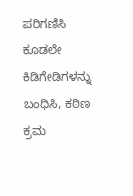ಪರಿಗಣಿಸಿ ಕೂಡಲೇ ಕಿಡಿಗೇಡಿಗಳನ್ನು ಬಂಧಿಸಿ, ಕಠಿಣ ಕ್ರಮ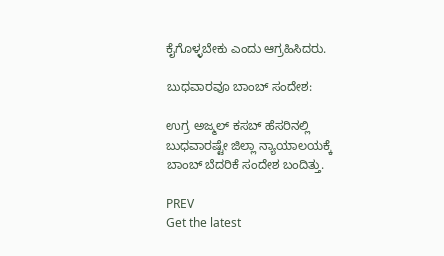ಕೈಗೊಳ್ಳಬೇಕು ಎಂದು ಆಗ್ರಹಿಸಿದರು.

ಬುಧವಾರವೂ ಬಾಂಬ್‌ ಸಂದೇಶ:

ಉಗ್ರ ಅಜ್ಮಲ್‌ ಕಸಬ್‌ ಹೆಸರಿನಲ್ಲಿ ಬುಧವಾರಷ್ಟೇ ಜಿಲ್ಲಾ ನ್ಯಾಯಾಲಯಕ್ಕೆ ಬಾಂಬ್‌ ಬೆದರಿಕೆ ಸಂದೇಶ ಬಂದಿತ್ತು.

PREV
Get the latest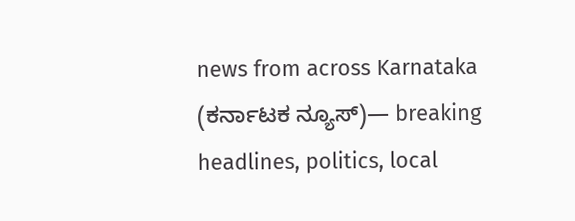news from across Karnataka (ಕರ್ನಾಟಕ ನ್ಯೂಸ್)— breaking headlines, politics, local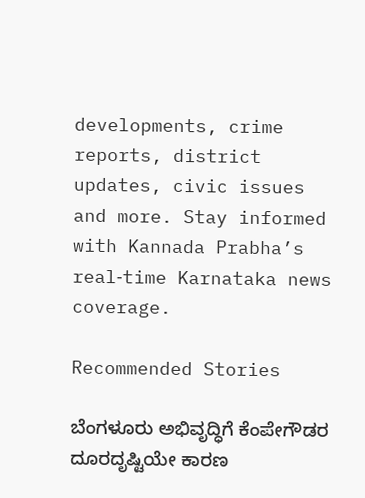developments, crime reports, district updates, civic issues and more. Stay informed with Kannada Prabha’s real‑time Karnataka news coverage.

Recommended Stories

ಬೆಂಗಳೂರು ಅಭಿವೃದ್ಧಿಗೆ ಕೆಂಪೇಗೌಡರ ದೂರದೃಷ್ಟಿಯೇ ಕಾರಣ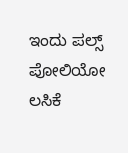ಇಂದು ಪಲ್ಸ್ ಪೋಲಿಯೋ ಲಸಿಕೆ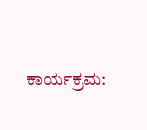ಕಾರ್ಯಕ್ರಮ: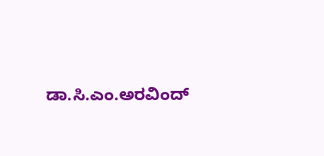ಡಾ.ಸಿ.ಎಂ.ಅರವಿಂದ್